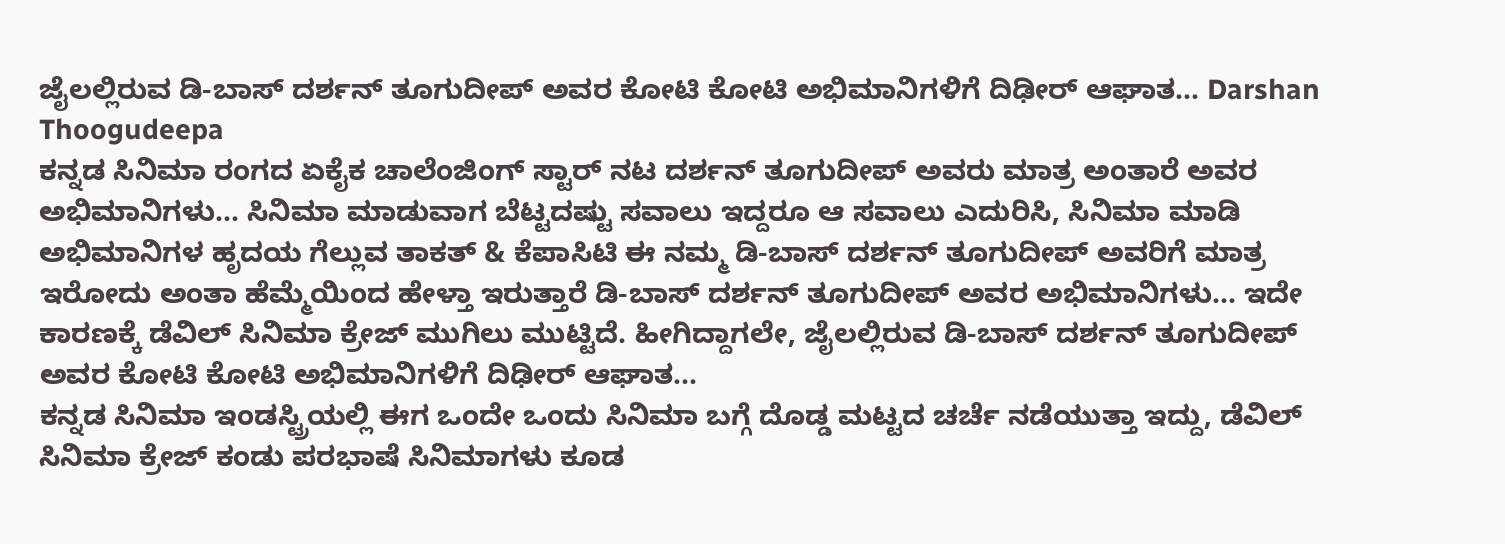ಜೈಲಲ್ಲಿರುವ ಡಿ-ಬಾಸ್ ದರ್ಶನ್ ತೂಗುದೀಪ್ ಅವರ ಕೋಟಿ ಕೋಟಿ ಅಭಿಮಾನಿಗಳಿಗೆ ದಿಢೀರ್ ಆಘಾತ... Darshan Thoogudeepa
ಕನ್ನಡ ಸಿನಿಮಾ ರಂಗದ ಏಕೈಕ ಚಾಲೆಂಜಿಂಗ್ ಸ್ಟಾರ್ ನಟ ದರ್ಶನ್ ತೂಗುದೀಪ್ ಅವರು ಮಾತ್ರ ಅಂತಾರೆ ಅವರ ಅಭಿಮಾನಿಗಳು... ಸಿನಿಮಾ ಮಾಡುವಾಗ ಬೆಟ್ಟದಷ್ಟು ಸವಾಲು ಇದ್ದರೂ ಆ ಸವಾಲು ಎದುರಿಸಿ, ಸಿನಿಮಾ ಮಾಡಿ ಅಭಿಮಾನಿಗಳ ಹೃದಯ ಗೆಲ್ಲುವ ತಾಕತ್ & ಕೆಪಾಸಿಟಿ ಈ ನಮ್ಮ ಡಿ-ಬಾಸ್ ದರ್ಶನ್ ತೂಗುದೀಪ್ ಅವರಿಗೆ ಮಾತ್ರ ಇರೋದು ಅಂತಾ ಹೆಮ್ಮೆಯಿಂದ ಹೇಳ್ತಾ ಇರುತ್ತಾರೆ ಡಿ-ಬಾಸ್ ದರ್ಶನ್ ತೂಗುದೀಪ್ ಅವರ ಅಭಿಮಾನಿಗಳು... ಇದೇ ಕಾರಣಕ್ಕೆ ಡೆವಿಲ್ ಸಿನಿಮಾ ಕ್ರೇಜ್ ಮುಗಿಲು ಮುಟ್ಟಿದೆ. ಹೀಗಿದ್ದಾಗಲೇ, ಜೈಲಲ್ಲಿರುವ ಡಿ-ಬಾಸ್ ದರ್ಶನ್ ತೂಗುದೀಪ್ ಅವರ ಕೋಟಿ ಕೋಟಿ ಅಭಿಮಾನಿಗಳಿಗೆ ದಿಢೀರ್ ಆಘಾತ...
ಕನ್ನಡ ಸಿನಿಮಾ ಇಂಡಸ್ಟ್ರಿಯಲ್ಲಿ ಈಗ ಒಂದೇ ಒಂದು ಸಿನಿಮಾ ಬಗ್ಗೆ ದೊಡ್ಡ ಮಟ್ಟದ ಚರ್ಚೆ ನಡೆಯುತ್ತಾ ಇದ್ದು, ಡೆವಿಲ್ ಸಿನಿಮಾ ಕ್ರೇಜ್ ಕಂಡು ಪರಭಾಷೆ ಸಿನಿಮಾಗಳು ಕೂಡ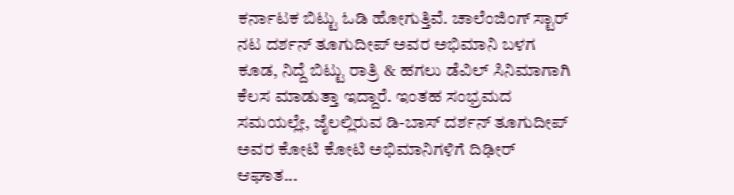ಕರ್ನಾಟಕ ಬಿಟ್ಟು ಓಡಿ ಹೋಗುತ್ತಿವೆ. ಚಾಲೆಂಜಿಂಗ್ ಸ್ಟಾರ್ ನಟ ದರ್ಶನ್ ತೂಗುದೀಪ್ ಅವರ ಅಭಿಮಾನಿ ಬಳಗ ಕೂಡ, ನಿದ್ದೆ ಬಿಟ್ಟು ರಾತ್ರಿ & ಹಗಲು ಡೆವಿಲ್ ಸಿನಿಮಾಗಾಗಿ ಕೆಲಸ ಮಾಡುತ್ತಾ ಇದ್ದಾರೆ. ಇಂತಹ ಸಂಭ್ರಮದ ಸಮಯಲ್ಲೇ, ಜೈಲಲ್ಲಿರುವ ಡಿ-ಬಾಸ್ ದರ್ಶನ್ ತೂಗುದೀಪ್ ಅವರ ಕೋಟಿ ಕೋಟಿ ಅಭಿಮಾನಿಗಳಿಗೆ ದಿಢೀರ್ ಆಘಾತ...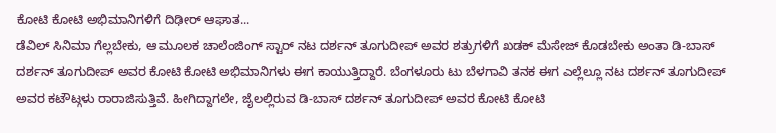ಕೋಟಿ ಕೋಟಿ ಅಭಿಮಾನಿಗಳಿಗೆ ದಿಢೀರ್ ಆಘಾತ...
ಡೆವಿಲ್ ಸಿನಿಮಾ ಗೆಲ್ಲಬೇಕು, ಆ ಮೂಲಕ ಚಾಲೆಂಜಿಂಗ್ ಸ್ಟಾರ್ ನಟ ದರ್ಶನ್ ತೂಗುದೀಪ್ ಅವರ ಶತ್ರುಗಳಿಗೆ ಖಡಕ್ ಮೆಸೇಜ್ ಕೊಡಬೇಕು ಅಂತಾ ಡಿ-ಬಾಸ್ ದರ್ಶನ್ ತೂಗುದೀಪ್ ಅವರ ಕೋಟಿ ಕೋಟಿ ಅಭಿಮಾನಿಗಳು ಈಗ ಕಾಯುತ್ತಿದ್ದಾರೆ. ಬೆಂಗಳೂರು ಟು ಬೆಳಗಾವಿ ತನಕ ಈಗ ಎಲ್ಲೆಲ್ಲೂ ನಟ ದರ್ಶನ್ ತೂಗುದೀಪ್ ಅವರ ಕಟೌಟ್ಗಳು ರಾರಾಜಿಸುತ್ತಿವೆ. ಹೀಗಿದ್ದಾಗಲೇ, ಜೈಲಲ್ಲಿರುವ ಡಿ-ಬಾಸ್ ದರ್ಶನ್ ತೂಗುದೀಪ್ ಅವರ ಕೋಟಿ ಕೋಟಿ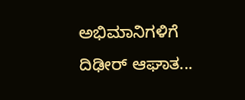ಅಭಿಮಾನಿಗಳಿಗೆ ದಿಢೀರ್ ಆಘಾತ...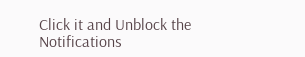Click it and Unblock the Notifications